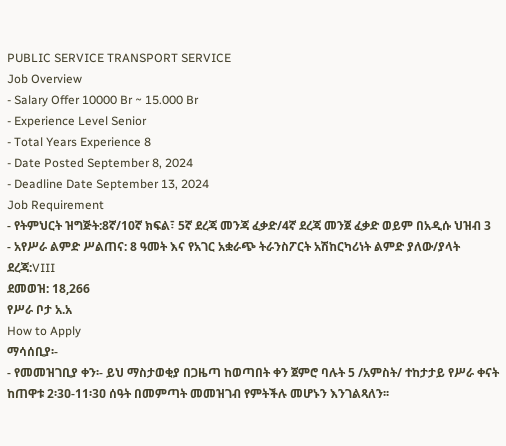PUBLIC SERVICE TRANSPORT SERVICE
Job Overview
- Salary Offer 10000 Br ~ 15.000 Br
- Experience Level Senior
- Total Years Experience 8
- Date Posted September 8, 2024
- Deadline Date September 13, 2024
Job Requirement
- የትምህርት ዝግጅት:8ኛ/10ኛ ክፍል፣ 5ኛ ደረጃ መንጃ ፈቃድ/4ኛ ደረጃ መንጀ ፈቃድ ወይም በአዲሱ ህዝብ 3
- አየሥራ ልምድ ሥልጠና: 8 ዓመት እና የአገር አቋራጭ ትራንስፖርት አሽከርካሪነት ልምድ ያለው/ያላት
ደረጃ:VIII
ደመወዝ: 18,266
የሥራ ቦታ አ.አ
How to Apply
ማሳሰቢያ፡-
- የመመዝገቢያ ቀን፡- ይህ ማስታወቂያ በጋዜጣ ከወጣበት ቀን ጀምሮ ባሉት 5 /አምስት/ ተከታታይ የሥራ ቀናት ከጠዋቱ 2፡3ዐ-11፡3ዐ ሰዓት በመምጣት መመዝገብ የምትችሉ መሆኑን እንገልጻለን፡፡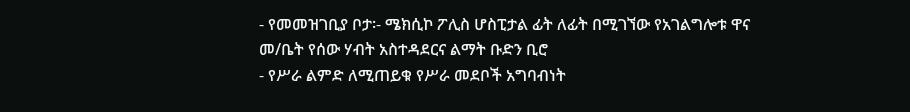- የመመዝገቢያ ቦታ፡- ሜክሲኮ ፖሊስ ሆስፒታል ፊት ለፊት በሚገኘው የአገልግሎቱ ዋና መ/ቤት የሰው ሃብት አስተዳደርና ልማት ቡድን ቢሮ
- የሥራ ልምድ ለሚጠይቁ የሥራ መደቦች አግባብነት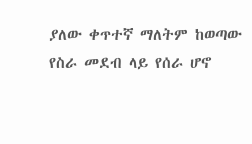ያለው ቀጥተኛ ማለትም ከወጣው የስራ መደብ ላይ የሰራ ሆኖ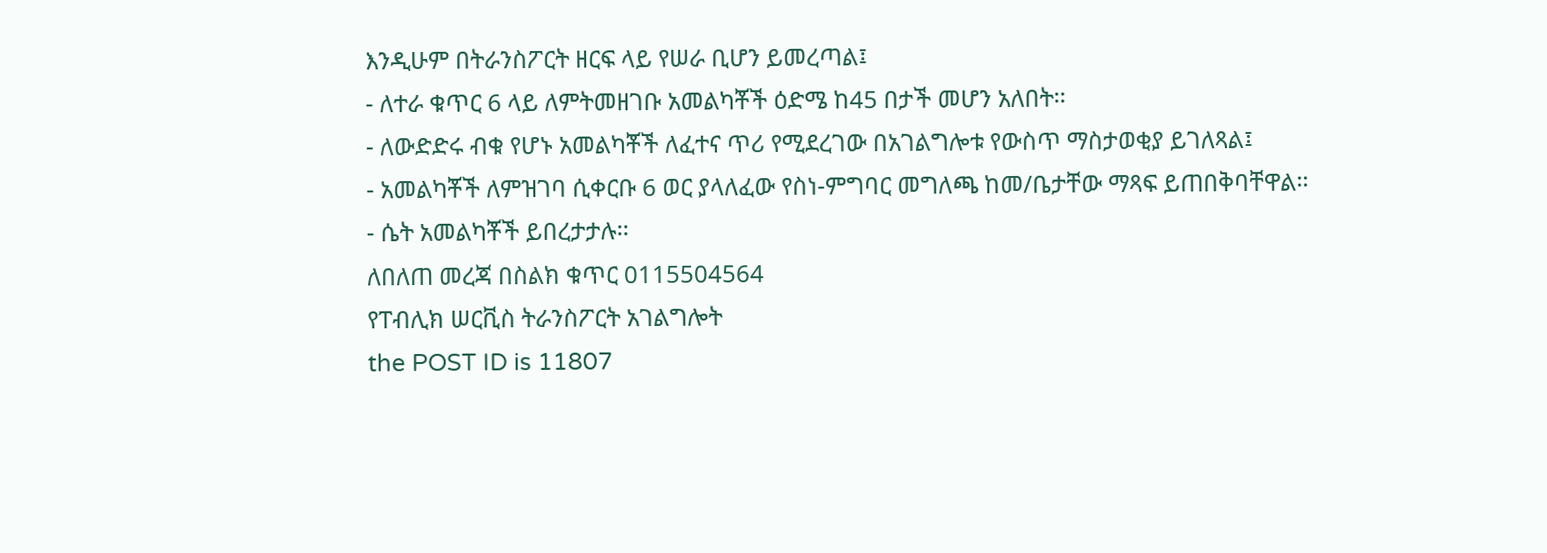እንዲሁም በትራንስፖርት ዘርፍ ላይ የሠራ ቢሆን ይመረጣል፤
- ለተራ ቁጥር 6 ላይ ለምትመዘገቡ አመልካቾች ዕድሜ ከ45 በታች መሆን አለበት፡፡
- ለውድድሩ ብቁ የሆኑ አመልካቾች ለፈተና ጥሪ የሚደረገው በአገልግሎቱ የውስጥ ማስታወቂያ ይገለጻል፤
- አመልካቾች ለምዝገባ ሲቀርቡ 6 ወር ያላለፈው የስነ-ምግባር መግለጫ ከመ/ቤታቸው ማጻፍ ይጠበቅባቸዋል፡፡
- ሴት አመልካቾች ይበረታታሉ፡፡
ለበለጠ መረጃ በስልክ ቁጥር 0115504564
የፐብሊክ ሠርቪስ ትራንስፖርት አገልግሎት
the POST ID is 11807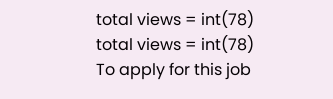total views = int(78)
total views = int(78)
To apply for this job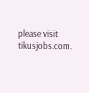please visit tikusjobs.com.